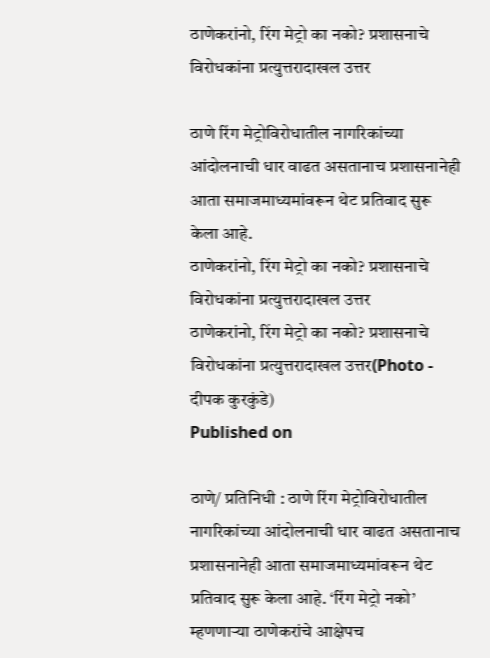ठाणेकरांनो, रिंग मेट्रो का नको? प्रशासनाचे विरोधकांना प्रत्युत्तरादाखल उत्तर

ठाणे रिंग मेट्रोविरोधातील नागरिकांच्या आंदोलनाची धार वाढत असतानाच प्रशासनानेही आता समाजमाध्यमांवरून थेट प्रतिवाद सुरू केला आहे.
ठाणेकरांनो, रिंग मेट्रो का नको? प्रशासनाचे विरोधकांना प्रत्युत्तरादाखल उत्तर
ठाणेकरांनो, रिंग मेट्रो का नको? प्रशासनाचे विरोधकांना प्रत्युत्तरादाखल उत्तर(Photo - दीपक कुरकुंडे)
Published on

ठाणे/ प्रतिनिधी : ठाणे रिंग मेट्रोविरोधातील नागरिकांच्या आंदोलनाची धार वाढत असतानाच प्रशासनानेही आता समाजमाध्यमांवरून थेट प्रतिवाद सुरू केला आहे. ‘रिंग मेट्रो नको’ म्हणणाऱ्या ठाणेकरांचे आक्षेपच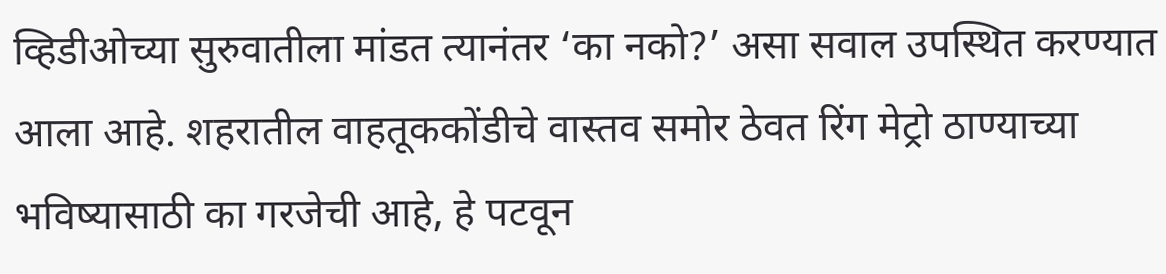व्हिडीओच्या सुरुवातीला मांडत त्यानंतर ‘का नको?’ असा सवाल उपस्थित करण्यात आला आहे. शहरातील वाहतूककोंडीचे वास्तव समोर ठेवत रिंग मेट्रो ठाण्याच्या भविष्यासाठी का गरजेची आहे, हे पटवून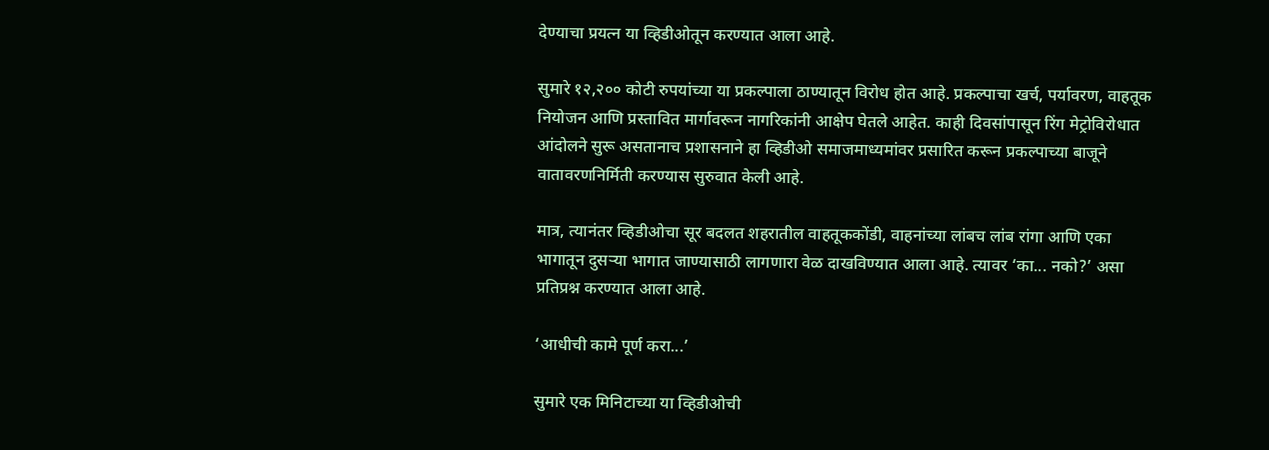देण्याचा प्रयत्न या व्हिडीओतून करण्यात आला आहे.

सुमारे १२,२०० कोटी रुपयांच्या या प्रकल्पाला ठाण्यातून विरोध होत आहे. प्रकल्पाचा खर्च, पर्यावरण, वाहतूक नियोजन आणि प्रस्तावित मार्गावरून नागरिकांनी आक्षेप घेतले आहेत. काही दिवसांपासून रिंग मेट्रोविरोधात आंदोलने सुरू असतानाच प्रशासनाने हा व्हिडीओ समाजमाध्यमांवर प्रसारित करून प्रकल्पाच्या बाजूने वातावरणनिर्मिती करण्यास सुरुवात केली आहे.

मात्र, त्यानंतर व्हिडीओचा सूर बदलत शहरातील वाहतूककोंडी, वाहनांच्या लांबच लांब रांगा आणि एका भागातून दुसऱ्या भागात जाण्यासाठी लागणारा वेळ दाखविण्यात आला आहे. त्यावर ‘का... नको?’ असा प्रतिप्रश्न करण्यात आला आहे.

‘आधीची कामे पूर्ण करा...’

सुमारे एक मिनिटाच्या या व्हिडीओची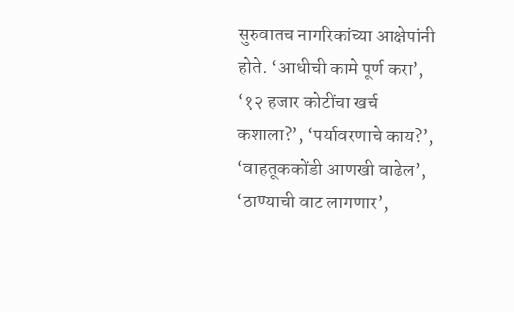सुरुवातच नागरिकांच्या आक्षेपांनी होते. ‘आधीची कामे पूर्ण करा’, ‘१२ हजार कोटींचा खर्च कशाला?’, ‘पर्यावरणाचे काय?’, ‘वाहतूककोंडी आणखी वाढेल’, ‘ठाण्याची वाट लागणार’,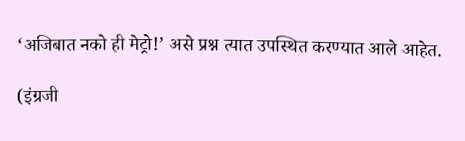‘अजिबात नको ही मेट्रो!’ असे प्रश्न त्यात उपस्थित करण्यात आले आहेत.

(इंग्रजी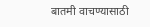बातमी वाचण्यासाठी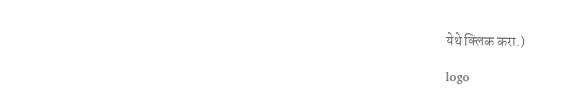येथे क्लिक करा.)

logo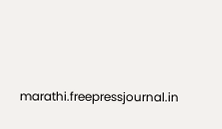marathi.freepressjournal.in